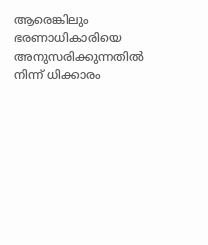ആരെങ്കിലും ഭരണാധികാരിയെ അനുസരിക്കുന്നതിൽ നിന്ന് ധിക്കാരം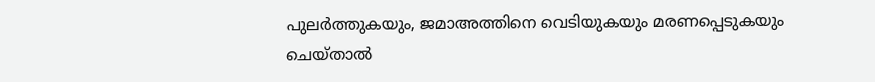പുലർത്തുകയും, ജമാഅത്തിനെ വെടിയുകയും മരണപ്പെടുകയും ചെയ്താൽ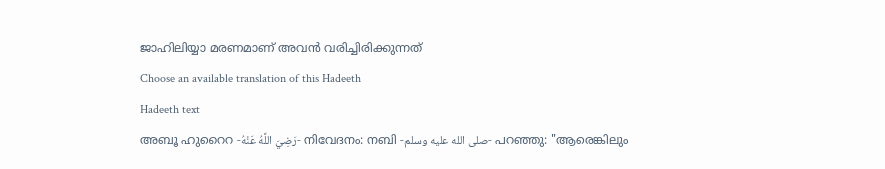ജാഹിലിയ്യാ മരണമാണ് അവൻ വരിച്ചിരിക്കുന്നത്
Choose an available translation of this Hadeeth
Hadeeth text
അബൂ ഹുറൈറ -رَضِيَ اللَّهُ عَنْهُ- നിവേദനം: നബി -صلى الله عليه وسلم- പറഞ്ഞു: "ആരെങ്കിലും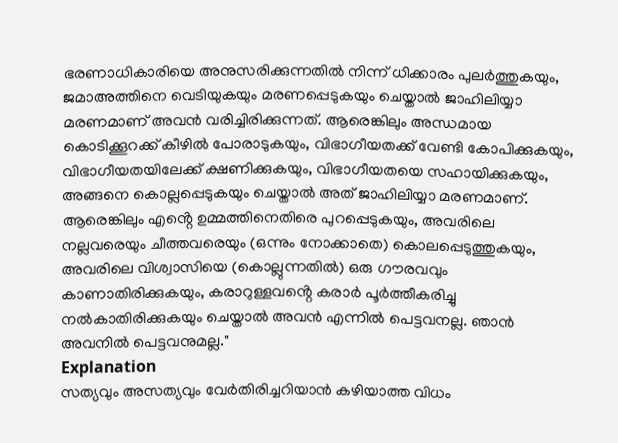ഭരണാധികാരിയെ അനുസരിക്കുന്നതിൽ നിന്ന് ധിക്കാരം പുലർത്തുകയും, ജമാഅത്തിനെ വെടിയുകയും മരണപ്പെടുകയും ചെയ്താൽ ജാഹിലിയ്യാ മരണമാണ് അവൻ വരിച്ചിരിക്കുന്നത്. ആരെങ്കിലും അന്ധമായ കൊടിക്കൂറക്ക് കീഴിൽ പോരാടുകയും, വിഭാഗീയതക്ക് വേണ്ടി കോപിക്കുകയും, വിഭാഗീയതയിലേക്ക് ക്ഷണിക്കുകയും, വിഭാഗീയതയെ സഹായിക്കുകയും, അങ്ങനെ കൊല്ലപ്പെടുകയും ചെയ്താൽ അത് ജാഹിലിയ്യാ മരണമാണ്. ആരെങ്കിലും എൻ്റെ ഉമ്മത്തിനെതിരെ പുറപ്പെടുകയും, അവരിലെ നല്ലവരെയും ചീത്തവരെയും (ഒന്നും നോക്കാതെ) കൊലപ്പെടുത്തുകയും, അവരിലെ വിശ്വാസിയെ (കൊല്ലുന്നതിൽ) ഒരു ഗൗരവവും കാണാതിരിക്കുകയും, കരാറുള്ളവൻ്റെ കരാർ പൂർത്തീകരിച്ചു നൽകാതിരിക്കുകയും ചെയ്താൽ അവൻ എന്നിൽ പെട്ടവനല്ല. ഞാൻ അവനിൽ പെട്ടവനുമല്ല."
Explanation
സത്യവും അസത്യവും വേർതിരിച്ചറിയാൻ കഴിയാത്ത വിധം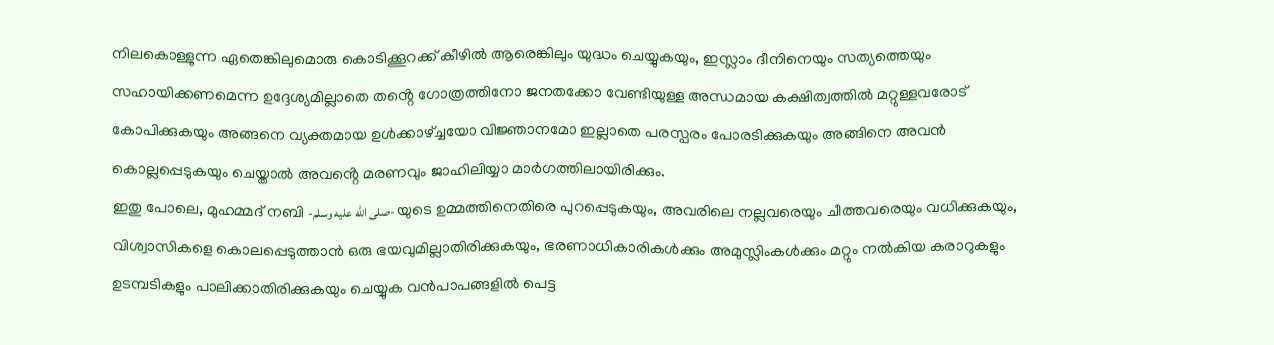നിലകൊള്ളുന്ന ഏതെങ്കിലുമൊരു കൊടിക്കൂറക്ക് കീഴിൽ ആരെങ്കിലും യുദ്ധം ചെയ്യുകയും, ഇസ്ലാം ദീനിനെയും സത്യത്തെയും സഹായിക്കണമെന്ന ഉദ്ദേശ്യമില്ലാതെ തൻ്റെ ഗോത്രത്തിനോ ജനതക്കോ വേണ്ടിയുള്ള അന്ധമായ കക്ഷിത്വത്തിൽ മറ്റുള്ളവരോട് കോപിക്കുകയും അങ്ങനെ വ്യക്തമായ ഉൾക്കാഴ്ച്ചയോ വിജ്ഞാനമോ ഇല്ലാതെ പരസ്പരം പോരടിക്കുകയും അങ്ങിനെ അവൻ കൊല്ലപ്പെടുകയും ചെയ്താൽ അവൻ്റെ മരണവും ജാഹിലിയ്യാ മാർഗത്തിലായിരിക്കും.
ഇതു പോലെ, മുഹമ്മദ് നബി -صلى الله عليه وسلم- യുടെ ഉമ്മത്തിനെതിരെ പുറപ്പെടുകയും, അവരിലെ നല്ലവരെയും ചീത്തവരെയും വധിക്കുകയും, വിശ്വാസികളെ കൊലപ്പെടുത്താൻ ഒരു ഭയവുമില്ലാതിരിക്കുകയും, ഭരണാധികാരികൾക്കും അമുസ്ലിംകൾക്കും മറ്റും നൽകിയ കരാറുകളും ഉടമ്പടികളും പാലിക്കാതിരിക്കുകയും ചെയ്യുക വൻപാപങ്ങളിൽ പെട്ട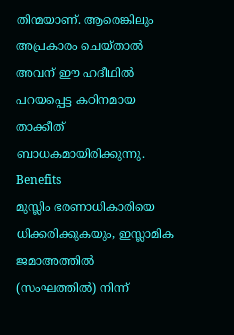തിന്മയാണ്. ആരെങ്കിലും അപ്രകാരം ചെയ്താൽ അവന് ഈ ഹദീഥിൽ പറയപ്പെട്ട കഠിനമായ താക്കീത് ബാധകമായിരിക്കുന്നു.
Benefits
മുസ്ലിം ഭരണാധികാരിയെ ധിക്കരിക്കുകയും, ഇസ്ലാമിക ജമാഅത്തിൽ (സംഘത്തിൽ) നിന്ന്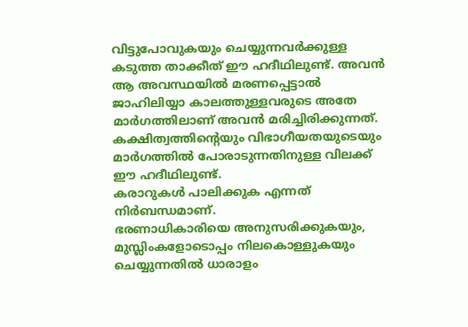വിട്ടുപോവുകയും ചെയ്യുന്നവർക്കുള്ള കടുത്ത താക്കീത് ഈ ഹദീഥിലുണ്ട്. അവൻ ആ അവസ്ഥയിൽ മരണപ്പെട്ടാൽ ജാഹിലിയ്യാ കാലത്തുള്ളവരുടെ അതേ മാർഗത്തിലാണ് അവൻ മരിച്ചിരിക്കുന്നത്.
കക്ഷിത്വത്തിൻ്റെയും വിഭാഗീയതയുടെയും മാർഗത്തിൽ പോരാടുന്നതിനുള്ള വിലക്ക് ഈ ഹദീഥിലുണ്ട്.
കരാറുകൾ പാലിക്കുക എന്നത് നിർബന്ധമാണ്.
ഭരണാധികാരിയെ അനുസരിക്കുകയും, മുസ്ലിംകളോടൊപ്പം നിലകൊള്ളുകയും ചെയ്യുന്നതിൽ ധാരാളം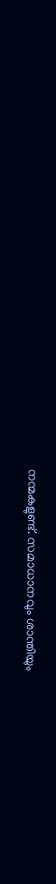നന്മകളുണ്ട്. സമാധാനവും ശാന്തിയും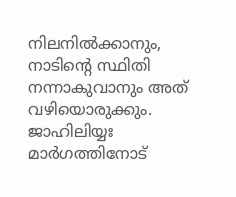നിലനിൽക്കാനും, നാടിൻ്റെ സ്ഥിതി നന്നാകുവാനും അത് വഴിയൊരുക്കും.
ജാഹിലിയ്യഃ മാർഗത്തിനോട്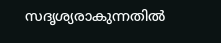സദൃശ്യരാകുന്നതിൽ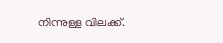നിന്നുള്ള വിലക്ക്.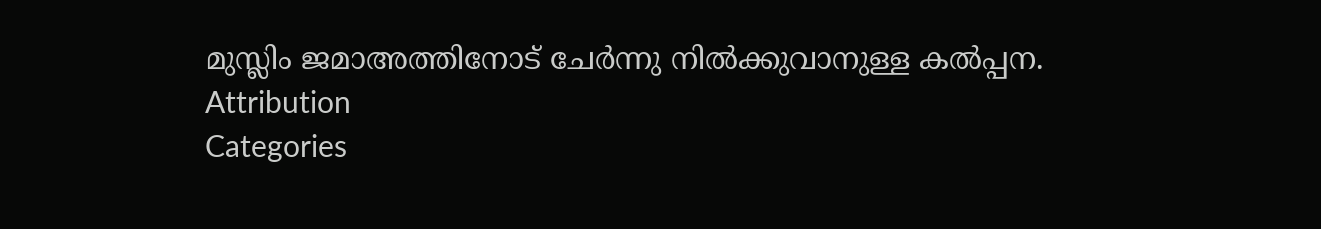മുസ്ലിം ജമാഅത്തിനോട് ചേർന്നു നിൽക്കുവാനുള്ള കൽപ്പന.
Attribution
Categories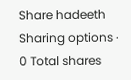Share hadeeth
Sharing options · 0 Total shares